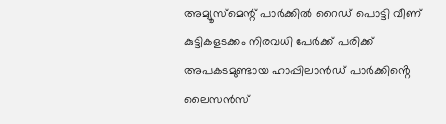അമ്യൂസ്മെന്റ് പാർക്കിൽ റൈഡ് പൊട്ടി വീണ് കുട്ടികളടക്കം നിരവധി പേർക്ക് പരിക്ക്
അപകടമുണ്ടായ ഹാപ്പിലാൻഡ് പാർക്കിൻ്റെ ലൈസൻസ്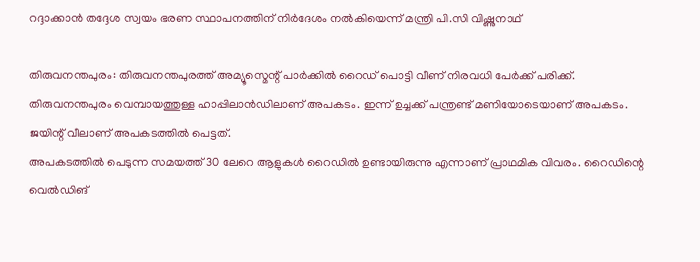റദ്ദാക്കാൻ തദ്ദേശ സ്വയം ഭരണ സ്ഥാപനത്തിന് നിർദേശം നൽകിയെന്ന് മന്ത്രി പി.സി വിഷ്ണുനാഥ്

തിരുവനന്തപുരം: തിരുവനന്തപുരത്ത് അമ്യൂസ്മെന്റ് പാർക്കിൽ റൈഡ് പൊട്ടി വീണ് നിരവധി പേർക്ക് പരിക്ക്. തിരുവനന്തപുരം വെമ്പായത്തുള്ള ഹാപ്പിലാൻഡിലാണ് അപകടം. ഇന്ന് ഉച്ചക്ക് പന്ത്രണ്ട് മണിയോടെയാണ് അപകടം. ജയിന്റ് വീലാണ് അപകടത്തിൽ പെട്ടത്.
അപകടത്തിൽ പെടുന്ന സമയത്ത് 30 ലേറെ ആളുകൾ റൈഡിൽ ഉണ്ടായിരുന്നു എന്നാണ് പ്രാഥമിക വിവരം. റൈഡിന്റെ വെൽഡിങ്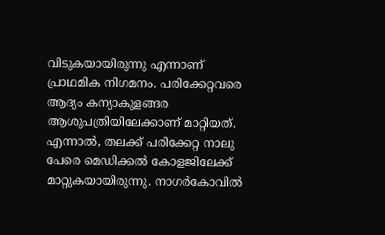വിടുകയായിരുന്നു എന്നാണ് പ്രാഥമിക നിഗമനം. പരിക്കേറ്റവരെ ആദ്യം കന്യാകുളങ്ങര ആശുപത്രിയിലേക്കാണ് മാറ്റിയത്. എന്നാൽ, തലക്ക് പരിക്കേറ്റ നാലു പേരെ മെഡിക്കൽ കോളജിലേക്ക് മാറ്റുകയായിരുന്നു. നാഗർകോവിൽ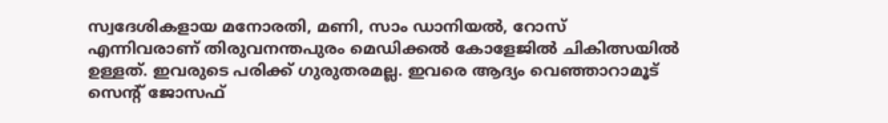സ്വദേശികളായ മനോരതി, മണി, സാം ഡാനിയൽ, റോസ് എന്നിവരാണ് തിരുവനന്തപുരം മെഡിക്കൽ കോളേജിൽ ചികിത്സയിൽ ഉള്ളത്. ഇവരുടെ പരിക്ക് ഗുരുതരമല്ല. ഇവരെ ആദ്യം വെഞ്ഞാറാമൂട് സെൻ്റ് ജോസഫ്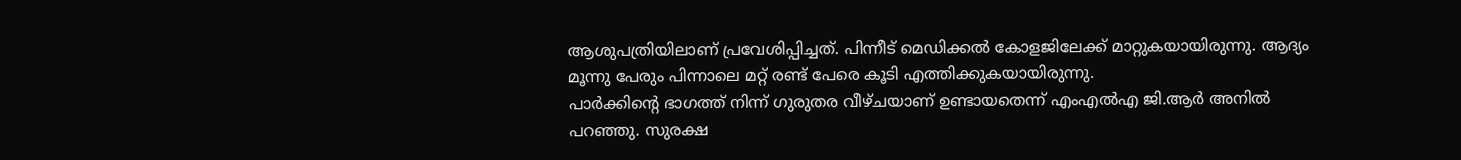ആശുപത്രിയിലാണ് പ്രവേശിപ്പിച്ചത്. പിന്നീട് മെഡിക്കൽ കോളജിലേക്ക് മാറ്റുകയായിരുന്നു. ആദ്യം മൂന്നു പേരും പിന്നാലെ മറ്റ് രണ്ട് പേരെ കൂടി എത്തിക്കുകയായിരുന്നു.
പാർക്കിൻ്റെ ഭാഗത്ത് നിന്ന് ഗുരുതര വീഴ്ചയാണ് ഉണ്ടായതെന്ന് എംഎൽഎ ജി.ആർ അനിൽ പറഞ്ഞു. സുരക്ഷ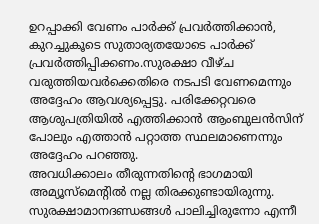ഉറപ്പാക്കി വേണം പാർക്ക് പ്രവർത്തിക്കാൻ, കുറച്ചുകൂടെ സുതാര്യതയോടെ പാർക്ക് പ്രവർത്തിപ്പിക്കണം.സുരക്ഷാ വീഴ്ച വരുത്തിയവർക്കെതിരെ നടപടി വേണമെന്നും അദ്ദേഹം ആവശ്യപ്പെട്ടു. പരിക്കേറ്റവരെ ആശുപത്രിയിൽ എത്തിക്കാൻ ആംബുലൻസിന് പോലും എത്താൻ പറ്റാത്ത സ്ഥലമാണെന്നും അദ്ദേഹം പറഞ്ഞു.
അവധിക്കാലം തീരുന്നതിന്റെ ഭാഗമായി അമ്യൂസ്മെന്റിൽ നല്ല തിരക്കുണ്ടായിരുന്നു. സുരക്ഷാമാനദണ്ഡങ്ങൾ പാലിച്ചിരുന്നോ എന്നീ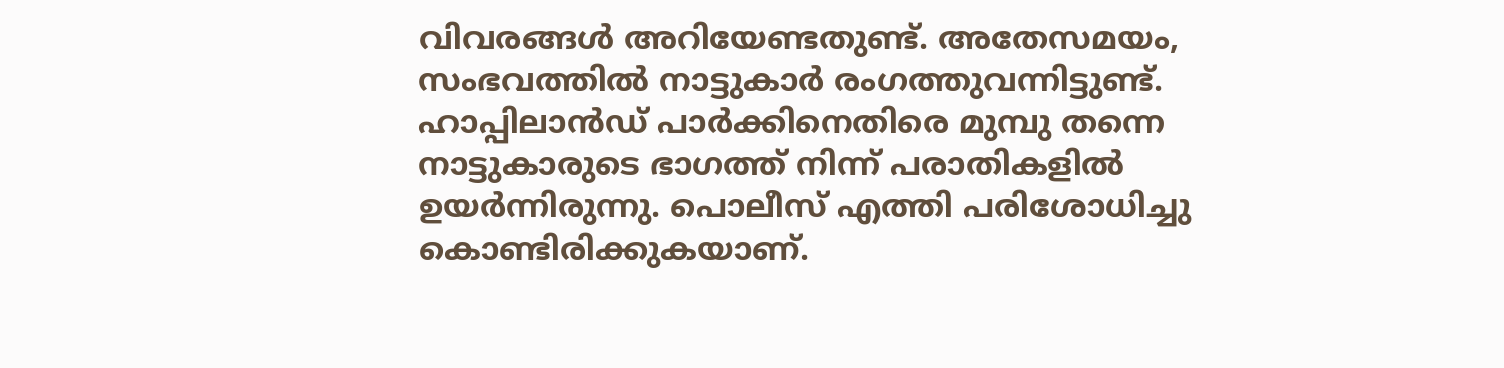വിവരങ്ങൾ അറിയേണ്ടതുണ്ട്. അതേസമയം, സംഭവത്തിൽ നാട്ടുകാർ രംഗത്തുവന്നിട്ടുണ്ട്. ഹാപ്പിലാൻഡ് പാർക്കിനെതിരെ മുമ്പു തന്നെ നാട്ടുകാരുടെ ഭാഗത്ത് നിന്ന് പരാതികളിൽ ഉയർന്നിരുന്നു. പൊലീസ് എത്തി പരിശോധിച്ചു കൊണ്ടിരിക്കുകയാണ്.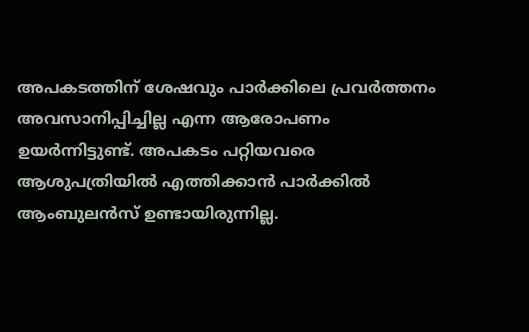അപകടത്തിന് ശേഷവും പാർക്കിലെ പ്രവർത്തനം അവസാനിപ്പിച്ചില്ല എന്ന ആരോപണം ഉയർന്നിട്ടുണ്ട്. അപകടം പറ്റിയവരെ ആശുപത്രിയിൽ എത്തിക്കാൻ പാർക്കിൽ ആംബുലൻസ് ഉണ്ടായിരുന്നില്ല.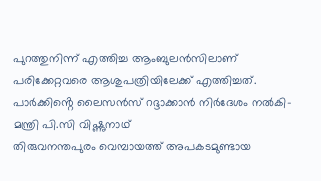പുറത്തുനിന്ന് എത്തിച്ച ആംബുലൻസിലാണ് പരിക്കേറ്റവരെ ആശുപത്രിയിലേക്ക് എത്തിച്ചത്.
പാർക്കിൻ്റെ ലൈസൻസ് റദ്ദാക്കാൻ നിർദേശം നൽകി- മന്ത്രി പി.സി വിഷ്ണുനാഥ്
തിരുവനന്തപുരം വെമ്പായത്ത് അപകടമുണ്ടായ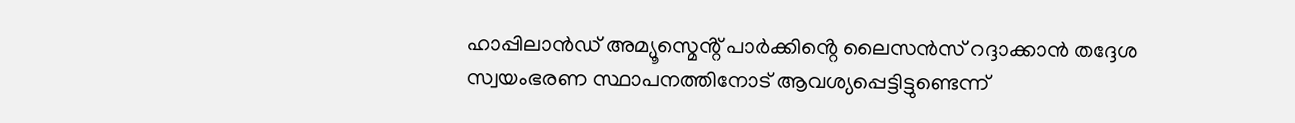ഹാപ്പിലാൻഡ് അമ്യൂസ്മെൻ്റ് പാർക്കിൻ്റെ ലൈസൻസ് റദ്ദാക്കാൻ തദ്ദേശ സ്വയംഭരണ സ്ഥാപനത്തിനോട് ആവശ്യപ്പെട്ടിട്ടുണ്ടെന്ന്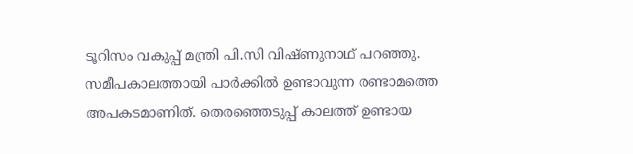ടൂറിസം വകുപ്പ് മന്ത്രി പി.സി വിഷ്ണുനാഥ് പറഞ്ഞു. സമീപകാലത്തായി പാർക്കിൽ ഉണ്ടാവുന്ന രണ്ടാമത്തെ അപകടമാണിത്. തെരഞ്ഞെടുപ്പ് കാലത്ത് ഉണ്ടായ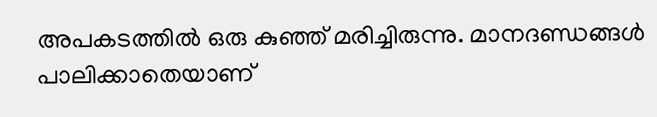അപകടത്തിൽ ഒരു കുഞ്ഞ് മരിച്ചിരുന്നു. മാനദണ്ഡങ്ങൾ പാലിക്കാതെയാണ്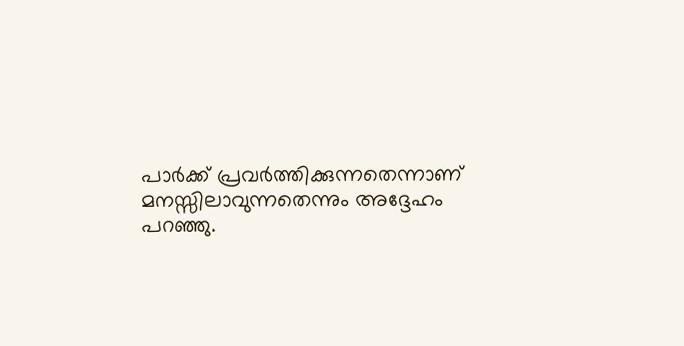പാർക്ക് പ്രവർത്തിക്കുന്നതെന്നാണ് മനസ്സിലാവുന്നതെന്നും അദ്ദേഹം പറഞ്ഞു.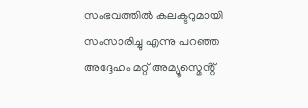സംഭവത്തിൽ കലക്ടറുമായി സംസാരിച്ചു എന്നു പറഞ്ഞ അദ്ദേഹം മറ്റ് അമ്യൂസ്മെൻ്റ്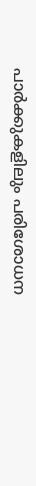പാർക്കുകളിലും പരിശോധന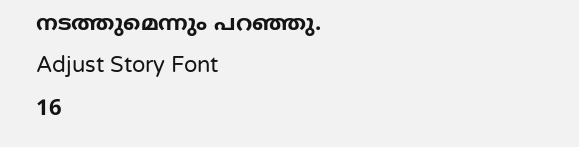നടത്തുമെന്നും പറഞ്ഞു.
Adjust Story Font
16